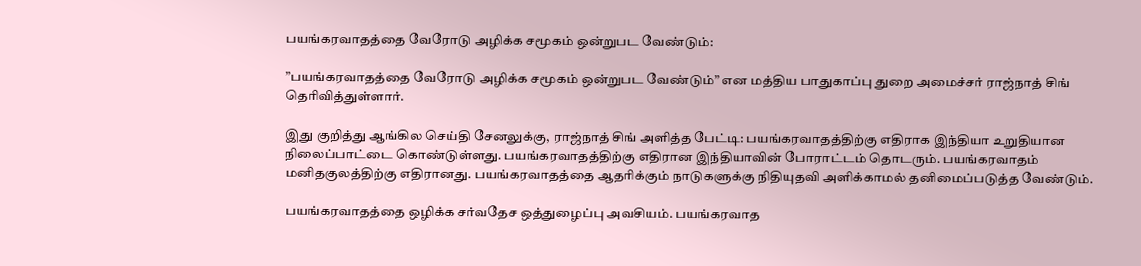பயங்கரவாதத்தை வேரோடு அழிக்க சமூகம் ஒன்றுபட வேண்டும்:

”பயங்கரவாதத்தை வேரோடு அழிக்க சமூகம் ஒன்றுபட வேண்டும்” என மத்திய பாதுகாப்பு துறை அமைச்சர் ராஜ்நாத் சிங் தெரிவித்துள்ளார்.

இது குறித்து ஆங்கில செய்தி சேனலுக்கு, ராஜ்நாத் சிங் அளித்த பேட்டி: பயங்கரவாதத்திற்கு எதிராக இந்தியா உறுதியான நிலைப்பாட்டை கொண்டுள்ளது. பயங்கரவாதத்திற்கு எதிரான இந்தியாவின் போராட்டம் தொடரும். பயங்கரவாதம் மனிதகுலத்திற்கு எதிரானது. பயங்கரவாதத்தை ஆதரிக்கும் நாடுகளுக்கு நிதியுதவி அளிக்காமல் தனிமைப்படுத்த வேண்டும்.

பயங்கரவாதத்தை ஒழிக்க சர்வதேச ஒத்துழைப்பு அவசியம். பயங்கரவாத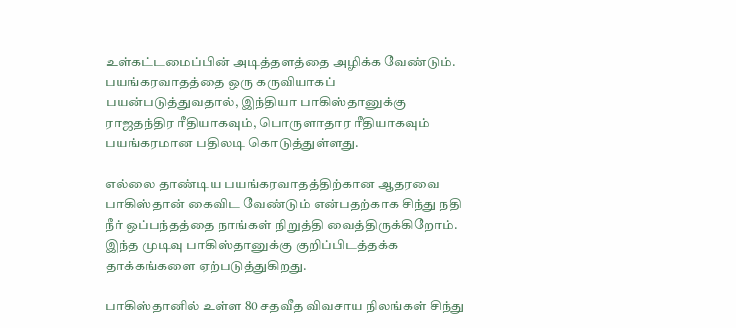உள்கட்டமைப்பின் அடித்தளத்தை அழிக்க வேண்டும். பயங்கரவாதத்தை ஒரு கருவியாகப் பயன்படுத்துவதால், இந்தியா பாகிஸ்தானுக்கு ராஜதந்திர ரீதியாகவும், பொருளாதார ரீதியாகவும் பயங்கரமான பதிலடி கொடுத்துள்ளது.

எல்லை தாண்டிய பயங்கரவாதத்திற்கான ஆதரவை பாகிஸ்தான் கைவிட வேண்டும் என்பதற்காக சிந்து நதி நீர் ஒப்பந்தத்தை நாங்கள் நிறுத்தி வைத்திருக்கிறோம். இந்த முடிவு பாகிஸ்தானுக்கு குறிப்பிடத்தக்க தாக்கங்களை ஏற்படுத்துகிறது.

பாகிஸ்தானில் உள்ள 80 சதவீத விவசாய நிலங்கள் சிந்து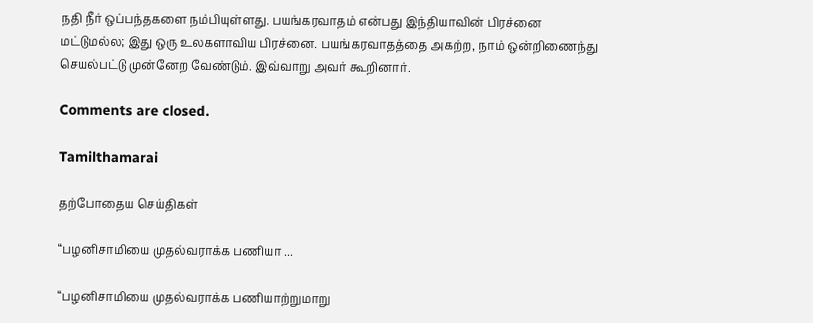நதி நீர் ஒப்பந்தகளை நம்பியுள்ளது. பயங்கரவாதம் என்பது இந்தியாவின் பிரச்னை மட்டுமல்ல; இது ஒரு உலகளாவிய பிரச்னை. பயங்கரவாதத்தை அகற்ற, நாம் ஒன்றிணைந்து செயல்பட்டு முன்னேற வேண்டும். இவ்வாறு அவர் கூறினார்.

Comments are closed.

Tamilthamarai

தற்போதைய செய்திகள்

“பழனிசாமியை முதல்வராக்க பணியா ...

“பழனிசாமியை முதல்வராக்க பணியாற்றுமாறு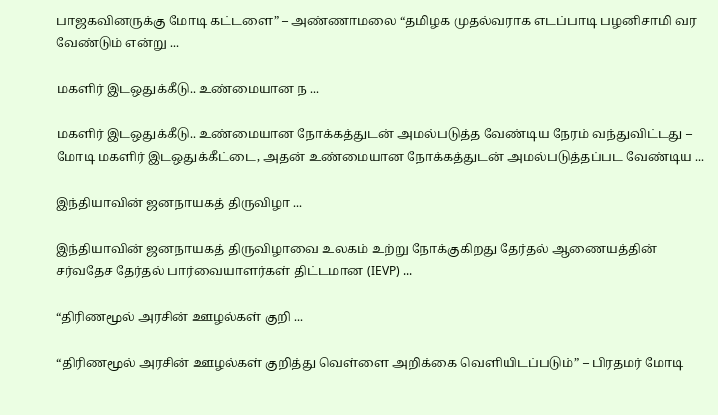பாஜகவினருக்கு மோடி கட்டளை” – அண்ணாமலை “தமிழக முதல்வராக எடப்பாடி பழனிசாமி வர வேண்டும் என்று ...

மகளிர் இடஒதுக்கீடு.. உண்மையான ந ...

மகளிர் இடஒதுக்கீடு.. உண்மையான நோக்கத்துடன் அமல்படுத்த வேண்டிய நேரம் வந்துவிட்டது – மோடி மகளிர் இடஒதுக்கீட்டை, அதன் உண்மையான நோக்கத்துடன் அமல்படுத்தப்பட வேண்டிய ...

இந்தியாவின் ஜனநாயகத் திருவிழா ...

இந்தியாவின் ஜனநாயகத் திருவிழாவை உலகம் உற்று நோக்குகிறது தேர்தல் ஆணையத்தின் சர்வதேச தேர்தல் பார்வையாளர்கள் திட்டமான (IEVP) ...

“திரிணமூல் அரசின் ஊழல்கள் குறி ...

“திரிணமூல் அரசின் ஊழல்கள் குறித்து வெள்ளை அறிக்கை வெளியிடப்படும்” – பிரதமர் மோடி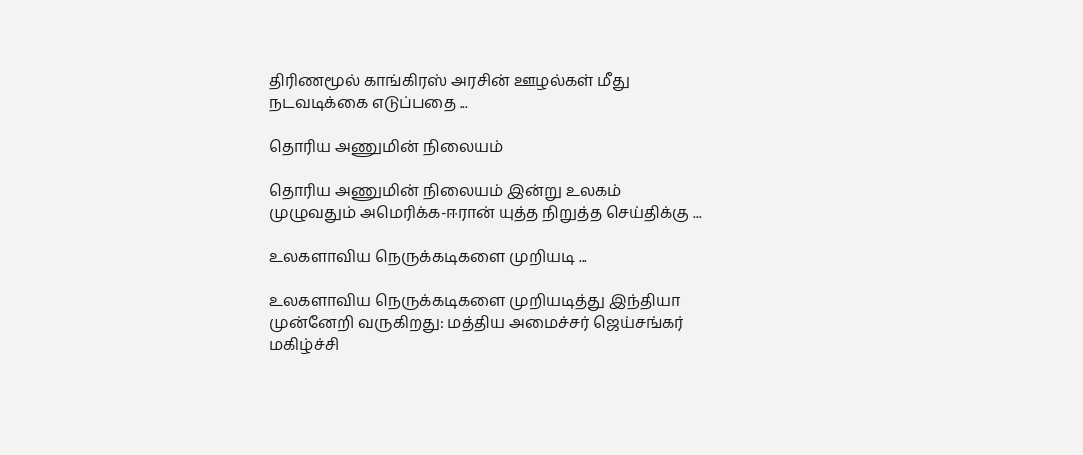திரிணமூல் காங்கிரஸ் அரசின் ஊழல்கள் மீது நடவடிக்கை எடுப்பதை ...

தொரிய அணுமின் நிலையம்

தொரிய அணுமின் நிலையம் இன்று உலகம் முழுவதும் அமெரிக்க-ஈரான் யுத்த நிறுத்த செய்திக்கு ...

உலகளாவிய நெருக்கடிகளை முறியடி ...

உலகளாவிய நெருக்கடிகளை முறியடித்து இந்தியா முன்னேறி வருகிறது: மத்திய அமைச்சர் ஜெய்சங்கர் மகிழ்ச்சி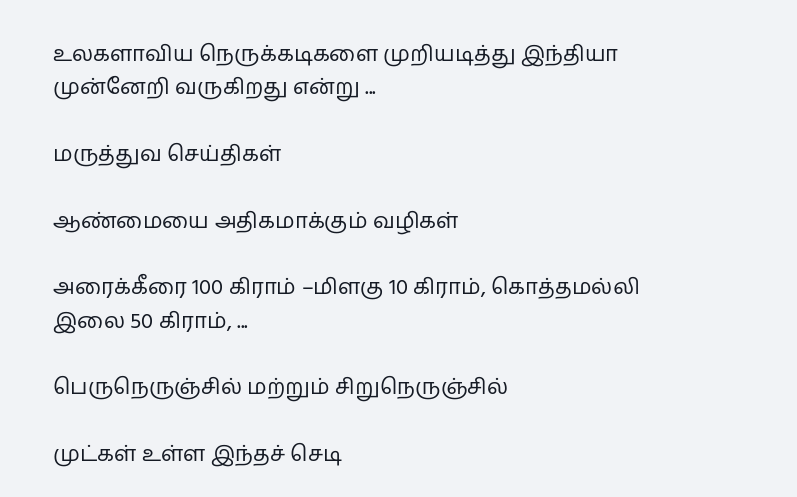உலகளாவிய நெருக்கடிகளை முறியடித்து இந்தியா முன்னேறி வருகிறது என்று ...

மருத்துவ செய்திகள்

ஆண்மையை அதிகமாக்கும் வழிகள்

அரைக்கீரை 100 கிராம் –மிளகு 10 கிராம், கொத்தமல்லி இலை 50 கிராம், ...

பெருநெருஞ்சில் மற்றும் சிறுநெருஞ்சில்

முட்கள் உள்ள இந்தச் செடி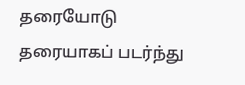தரையோடு தரையாகப் படர்ந்து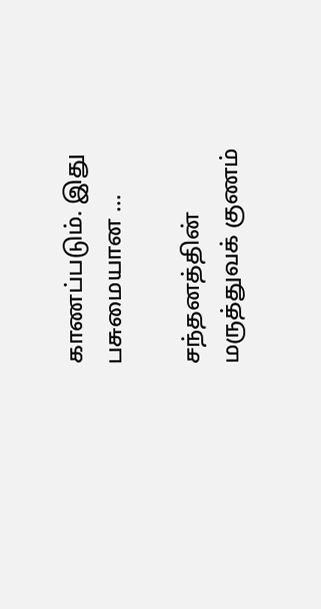காணப்படும். இது பசுமையான ...

சந்தனத்தின் மருத்துவக் குணம்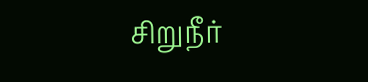சிறுநீர்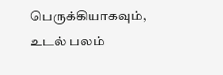பெருக்கியாகவும், உடல் பலம்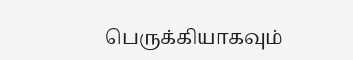பெருக்கியாகவும்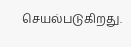செயல்படுகிறது.